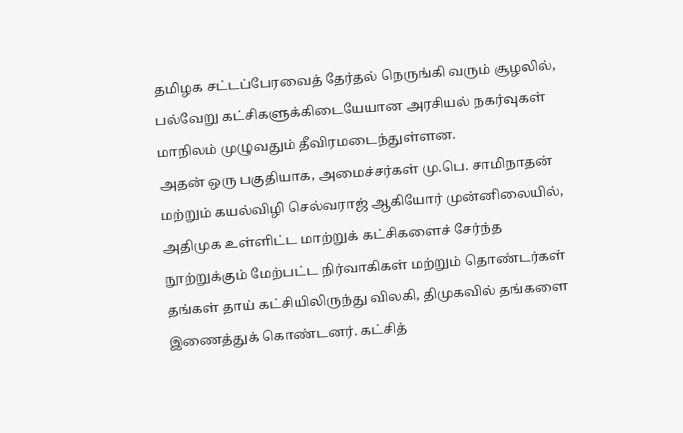தமிழக சட்டப்பேரவைத் தேர்தல் நெருங்கி வரும் சூழலில், பல்வேறு கட்சிகளுக்கிடையேயான அரசியல் நகர்வுகள் மாநிலம் முழுவதும் தீவிரமடைந்துள்ளன.
அதன் ஒரு பகுதியாக, அமைச்சர்கள் மு.பெ. சாமிநாதன் மற்றும் கயல்விழி செல்வராஜ் ஆகியோர் முன்னிலையில், அதிமுக உள்ளிட்ட மாற்றுக் கட்சிகளைச் சேர்ந்த நூற்றுக்கும் மேற்பட்ட நிர்வாகிகள் மற்றும் தொண்டர்கள் தங்கள் தாய் கட்சியிலிருந்து விலகி, திமுகவில் தங்களை இணைத்துக் கொண்டனர். கட்சித்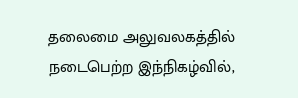தலைமை அலுவலகத்தில் நடைபெற்ற இந்நிகழ்வில்,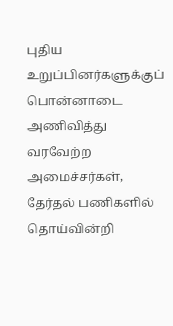புதிய உறுப்பினர்களுக்குப் பொன்னாடை அணிவித்து வரவேற்ற அமைச்சர்கள், தேர்தல் பணிகளில் தொய்வின்றி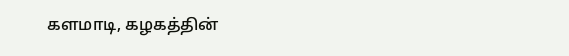களமாடி, கழகத்தின்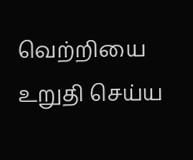வெற்றியை உறுதி செய்ய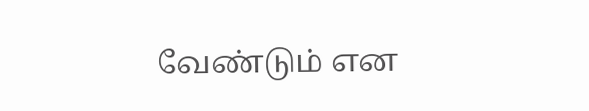வேண்டும் என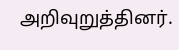அறிவுறுத்தினர்.